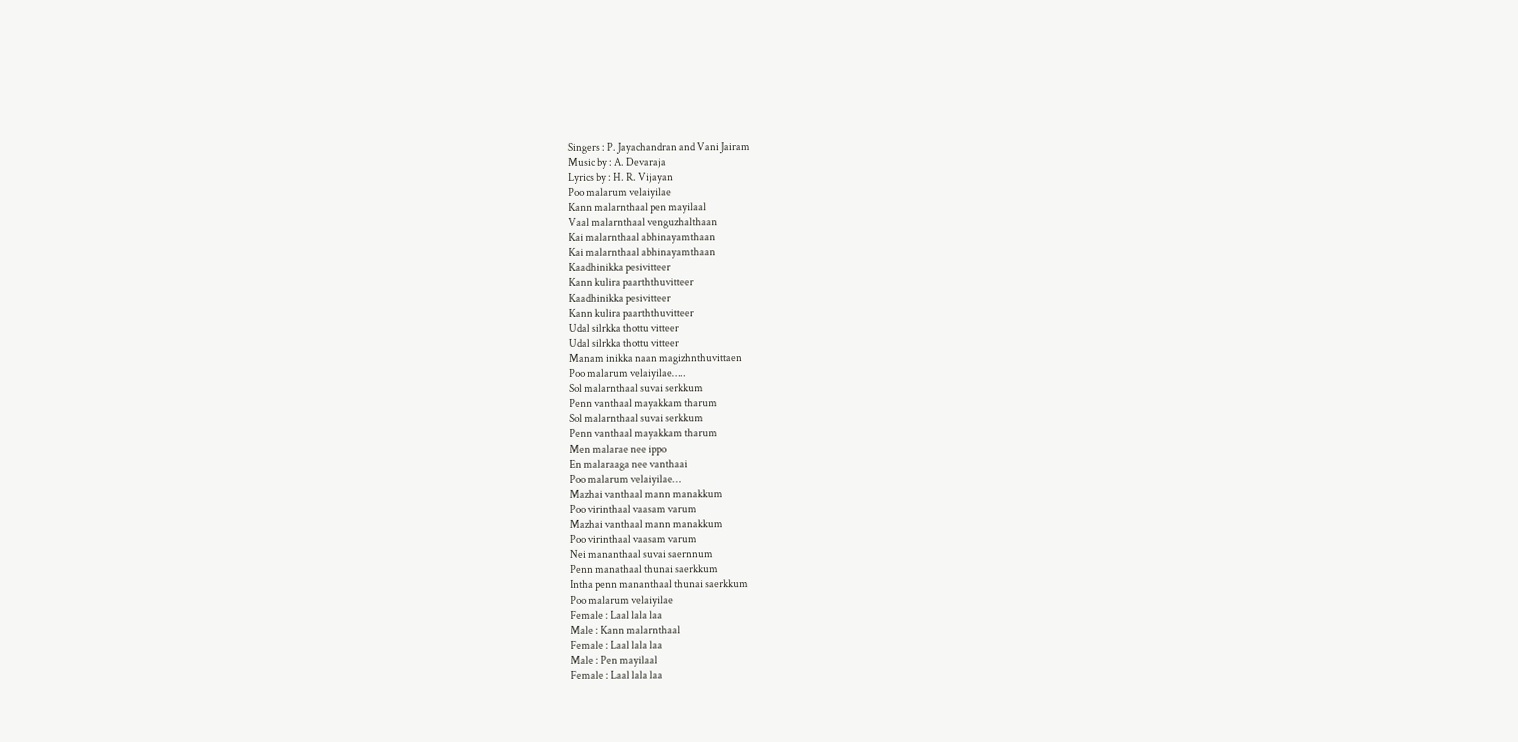Singers : P. Jayachandran and Vani Jairam
Music by : A. Devaraja
Lyrics by : H. R. Vijayan
Poo malarum velaiyilae
Kann malarnthaal pen mayilaal
Vaal malarnthaal venguzhalthaan
Kai malarnthaal abhinayamthaan
Kai malarnthaal abhinayamthaan
Kaadhinikka pesivitteer
Kann kulira paarththuvitteer
Kaadhinikka pesivitteer
Kann kulira paarththuvitteer
Udal silrkka thottu vitteer
Udal silrkka thottu vitteer
Manam inikka naan magizhnthuvittaen
Poo malarum velaiyilae…..
Sol malarnthaal suvai serkkum
Penn vanthaal mayakkam tharum
Sol malarnthaal suvai serkkum
Penn vanthaal mayakkam tharum
Men malarae nee ippo
En malaraaga nee vanthaai
Poo malarum velaiyilae…
Mazhai vanthaal mann manakkum
Poo virinthaal vaasam varum
Mazhai vanthaal mann manakkum
Poo virinthaal vaasam varum
Nei mananthaal suvai saernnum
Penn manathaal thunai saerkkum
Intha penn mananthaal thunai saerkkum
Poo malarum velaiyilae
Female : Laal lala laa
Male : Kann malarnthaal
Female : Laal lala laa
Male : Pen mayilaal
Female : Laal lala laa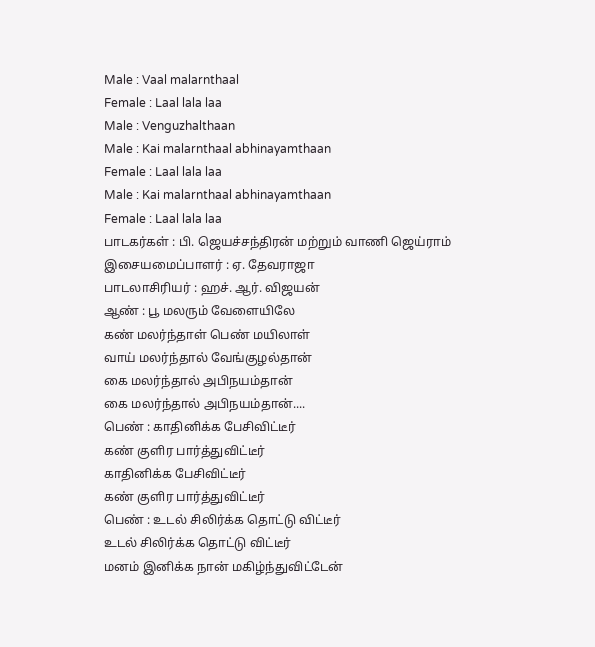Male : Vaal malarnthaal
Female : Laal lala laa
Male : Venguzhalthaan
Male : Kai malarnthaal abhinayamthaan
Female : Laal lala laa
Male : Kai malarnthaal abhinayamthaan
Female : Laal lala laa
பாடகர்கள் : பி. ஜெயச்சந்திரன் மற்றும் வாணி ஜெய்ராம்
இசையமைப்பாளர் : ஏ. தேவராஜா
பாடலாசிரியர் : ஹச். ஆர். விஜயன்
ஆண் : பூ மலரும் வேளையிலே
கண் மலர்ந்தாள் பெண் மயிலாள்
வாய் மலர்ந்தால் வேங்குழல்தான்
கை மலர்ந்தால் அபிநயம்தான்
கை மலர்ந்தால் அபிநயம்தான்....
பெண் : காதினிக்க பேசிவிட்டீர்
கண் குளிர பார்த்துவிட்டீர்
காதினிக்க பேசிவிட்டீர்
கண் குளிர பார்த்துவிட்டீர்
பெண் : உடல் சிலிர்க்க தொட்டு விட்டீர்
உடல் சிலிர்க்க தொட்டு விட்டீர்
மனம் இனிக்க நான் மகிழ்ந்துவிட்டேன்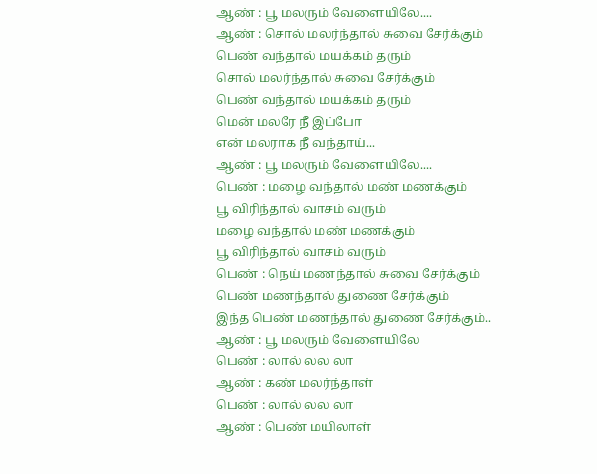ஆண் : பூ மலரும் வேளையிலே....
ஆண் : சொல் மலர்ந்தால் சுவை சேர்க்கும்
பெண் வந்தால் மயக்கம் தரும்
சொல் மலர்ந்தால் சுவை சேர்க்கும்
பெண் வந்தால் மயக்கம் தரும்
மென் மலரே நீ இப்போ
என் மலராக நீ வந்தாய்...
ஆண் : பூ மலரும் வேளையிலே....
பெண் : மழை வந்தால் மண் மணக்கும்
பூ விரிந்தால் வாசம் வரும்
மழை வந்தால் மண் மணக்கும்
பூ விரிந்தால் வாசம் வரும்
பெண் : நெய் மணந்தால் சுவை சேர்க்கும்
பெண் மணந்தால் துணை சேர்க்கும்
இந்த பெண் மணந்தால் துணை சேர்க்கும்..
ஆண் : பூ மலரும் வேளையிலே
பெண் : லால் லல லா
ஆண் : கண் மலர்ந்தாள்
பெண் : லால் லல லா
ஆண் : பெண் மயிலாள்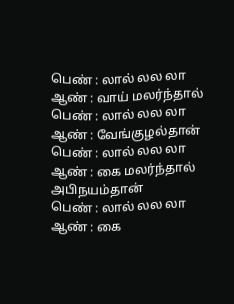பெண் : லால் லல லா
ஆண் : வாய் மலர்ந்தால்
பெண் : லால் லல லா
ஆண் : வேங்குழல்தான்
பெண் : லால் லல லா
ஆண் : கை மலர்ந்தால் அபிநயம்தான்
பெண் : லால் லல லா
ஆண் : கை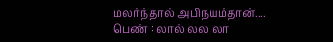மலர்ந்தால் அபிநயம்தான்....
பெண் : லால் லல லா